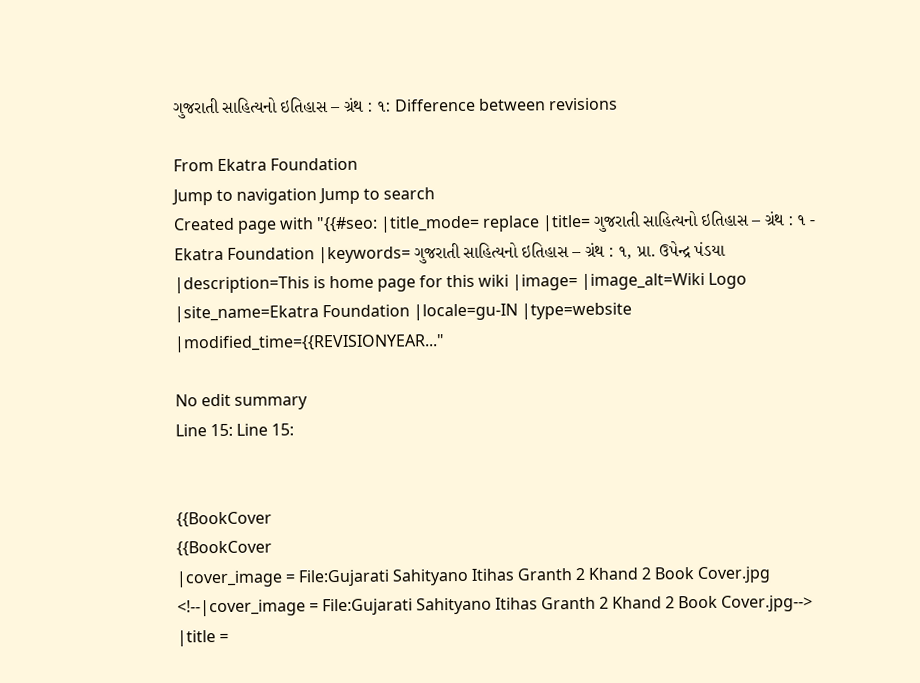ગુજરાતી સાહિત્યનો ઇતિહાસ – ગ્રંથ : ૧: Difference between revisions

From Ekatra Foundation
Jump to navigation Jump to search
Created page with "{{#seo: |title_mode= replace |title= ગુજરાતી સાહિત્યનો ઇતિહાસ – ગ્રંથ : ૧ - Ekatra Foundation |keywords= ગુજરાતી સાહિત્યનો ઇતિહાસ – ગ્રંથ : ૧, પ્રા. ઉપેન્દ્ર પંડયા |description=This is home page for this wiki |image= |image_alt=Wiki Logo |site_name=Ekatra Foundation |locale=gu-IN |type=website |modified_time={{REVISIONYEAR..."

No edit summary
Line 15: Line 15:


{{BookCover
{{BookCover
|cover_image = File:Gujarati Sahityano Itihas Granth 2 Khand 2 Book Cover.jpg
<!--|cover_image = File:Gujarati Sahityano Itihas Granth 2 Khand 2 Book Cover.jpg-->
|title =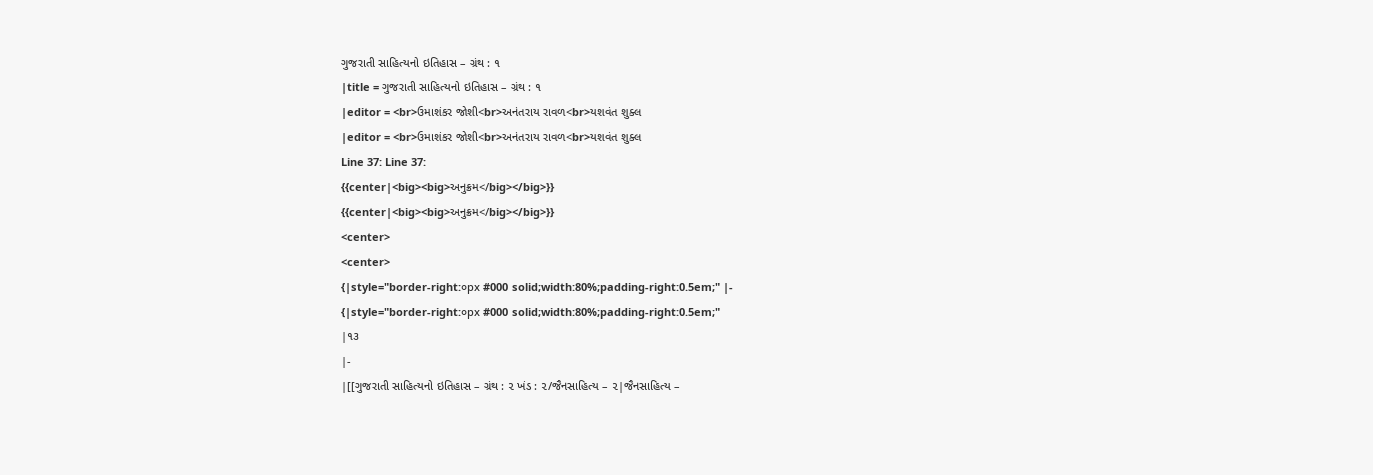ગુજરાતી સાહિત્યનો ઇતિહાસ – ગ્રંથ : ૧
|title = ગુજરાતી સાહિત્યનો ઇતિહાસ – ગ્રંથ : ૧
|editor = <br>ઉમાશંકર જોશી<br>અનંતરાય રાવળ<br>યશવંત શુક્લ
|editor = <br>ઉમાશંકર જોશી<br>અનંતરાય રાવળ<br>યશવંત શુક્લ
Line 37: Line 37:
{{center|<big><big>અનુક્રમ</big></big>}}
{{center|<big><big>અનુક્રમ</big></big>}}
<center>
<center>
{|style="border-right:૦px #000 solid;width:80%;padding-right:0.5em;" |-
{|style="border-right:૦px #000 solid;width:80%;padding-right:0.5em;"
|૧૩
|-
|[[ગુજરાતી સાહિત્યનો ઇતિહાસ – ગ્રંથ : ૨ ખંડ : ૨/જૈનસાહિત્ય – ૨|જૈનસાહિત્ય –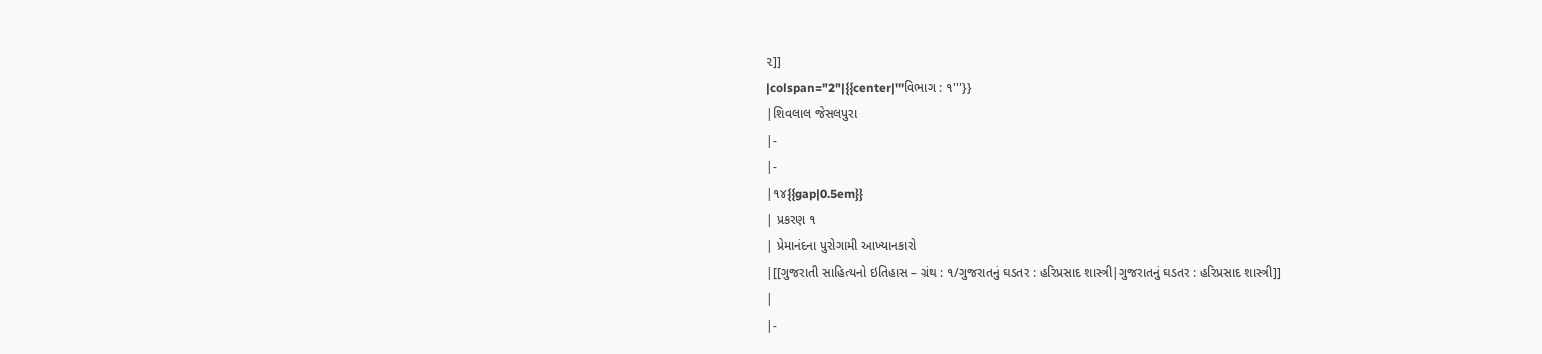૨]]
|colspan="2"|{{center|'''વિભાગ : ૧'''}}
|શિવલાલ જેસલપુરા
|-
|-
|૧૪{{gap|0.5em}}
| પ્રકરણ ૧
| પ્રેમાનંદના પુરોગામી આખ્યાનકારો
|[[ગુજરાતી સાહિત્યનો ઇતિહાસ – ગ્રંથ : ૧/ગુજરાતનું ઘડતર : હરિપ્રસાદ શાસ્ત્રી|ગુજરાતનું ઘડતર : હરિપ્રસાદ શાસ્ત્રી]]
|
|-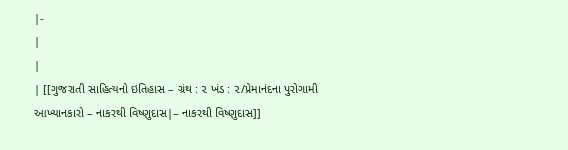|-
|
|
| [[ગુજરાતી સાહિત્યનો ઇતિહાસ – ગ્રંથ : ૨ ખંડ : ૨/પ્રેમાનંદના પુરોગામી આખ્યાનકારો – નાકરથી વિષ્ણુદાસ|– નાકરથી વિષ્ણુદાસ]]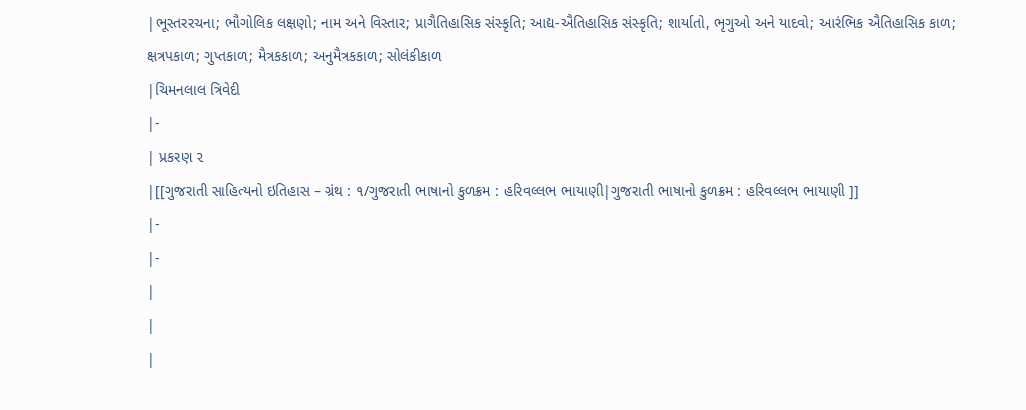|ભૂસ્તરરચના; ભૌગોલિક લક્ષણો; નામ અને વિસ્તાર; પ્રાગૈતિહાસિક સંસ્કૃતિ; આદ્ય-ઐતિહાસિક સંસ્કૃતિ; શાર્યાતો, ભૃગુઓ અને યાદવો; આરંભિક ઐતિહાસિક કાળ; ક્ષત્રપકાળ; ગુપ્તકાળ; મૈત્રકકાળ; અનુમૈત્રકકાળ; સોલંકીકાળ
|ચિમનલાલ ત્રિવેદી
|-
| પ્રકરણ ૨
|[[ગુજરાતી સાહિત્યનો ઇતિહાસ – ગ્રંથ : ૧/ગુજરાતી ભાષાનો કુળક્રમ : હરિવલ્લભ ભાયાણી|ગુજરાતી ભાષાનો કુળક્રમ : હરિવલ્લભ ભાયાણી ]]
|-
|-
|
|
|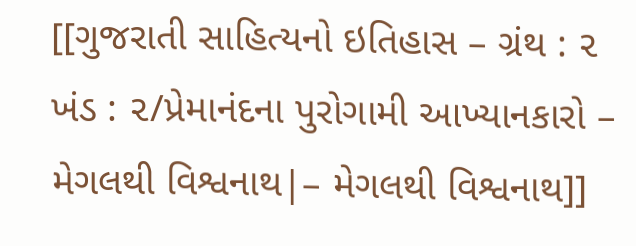[[ગુજરાતી સાહિત્યનો ઇતિહાસ – ગ્રંથ : ૨ ખંડ : ૨/પ્રેમાનંદના પુરોગામી આખ્યાનકારો – મેગલથી વિશ્વનાથ|– મેગલથી વિશ્વનાથ]]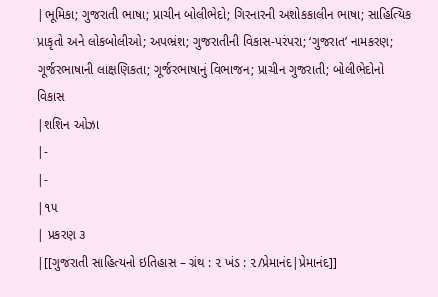|ભૂમિકા; ગુજરાતી ભાષા; પ્રાચીન બોલીભેદો; ગિરનારની અશોકકાલીન ભાષા; સાહિત્યિક પ્રાકૃતો અને લોકબોલીઓ; અપભ્રંશ; ગુજરાતીની વિકાસ-પરંપરા; ‘ગુજરાત’ નામકરણ; ગૂર્જરભાષાની લાક્ષણિકતા; ગૂર્જરભાષાનું વિભાજન; પ્રાચીન ગુજરાતી; બોલીભેદોનો વિકાસ
|શશિન ઓઝા
|-
|-
|૧૫
| પ્રકરણ ૩
|[[ગુજરાતી સાહિત્યનો ઇતિહાસ – ગ્રંથ : ૨ ખંડ : ૨/પ્રેમાનંદ|પ્રેમાનંદ]]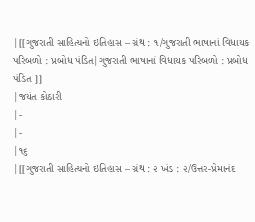|[[ગુજરાતી સાહિત્યનો ઇતિહાસ – ગ્રંથ : ૧/ગુજરાતી ભાષાનાં વિધાયક પરિબળો : પ્રબોધ પંડિત|ગુજરાતી ભાષાનાં વિધાયક પરિબળો : પ્રબોધ પંડિત ]]
|જયંત કોઠારી
|-
|-
|૧૬
|[[ગુજરાતી સાહિત્યનો ઇતિહાસ – ગ્રંથ : ૨ ખંડ : ૨/ઉત્તર-પ્રેમાનંદ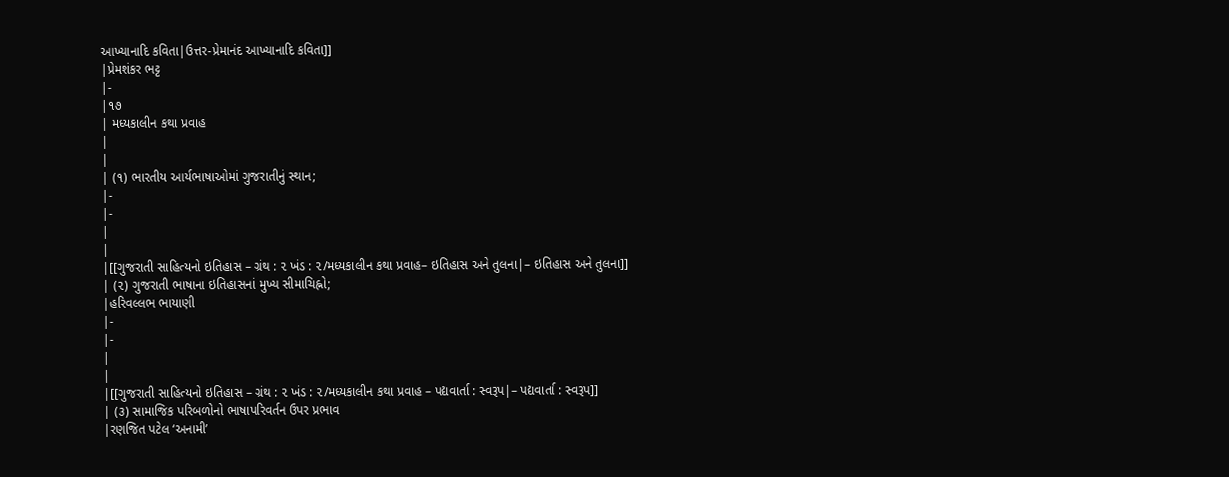આખ્યાનાદિ કવિતા|ઉત્તર-પ્રેમાનંદ આખ્યાનાદિ કવિતા]]
|પ્રેમશંકર ભટ્ટ
|-
|૧૭
| મધ્યકાલીન કથા પ્રવાહ
|
|
| (૧) ભારતીય આર્યભાષાઓમાં ગુજરાતીનું સ્થાન;
|-
|-
|
|
|[[ગુજરાતી સાહિત્યનો ઇતિહાસ – ગ્રંથ : ૨ ખંડ : ૨/મધ્યકાલીન કથા પ્રવાહ– ઇતિહાસ અને તુલના|– ઇતિહાસ અને તુલના]]
| (૨) ગુજરાતી ભાષાના ઇતિહાસનાં મુખ્ય સીમાચિહ્નો;
|હરિવલ્લભ ભાયાણી
|-
|-
|
|
|[[ગુજરાતી સાહિત્યનો ઇતિહાસ – ગ્રંથ : ૨ ખંડ : ૨/મધ્યકાલીન કથા પ્રવાહ – પદ્યવાર્તા : સ્વરૂપ|– પદ્યવાર્તા : સ્વરૂપ]]
| (૩) સામાજિક પરિબળોનો ભાષાપરિવર્તન ઉપર પ્રભાવ
|રણજિત પટેલ ‘અનામી’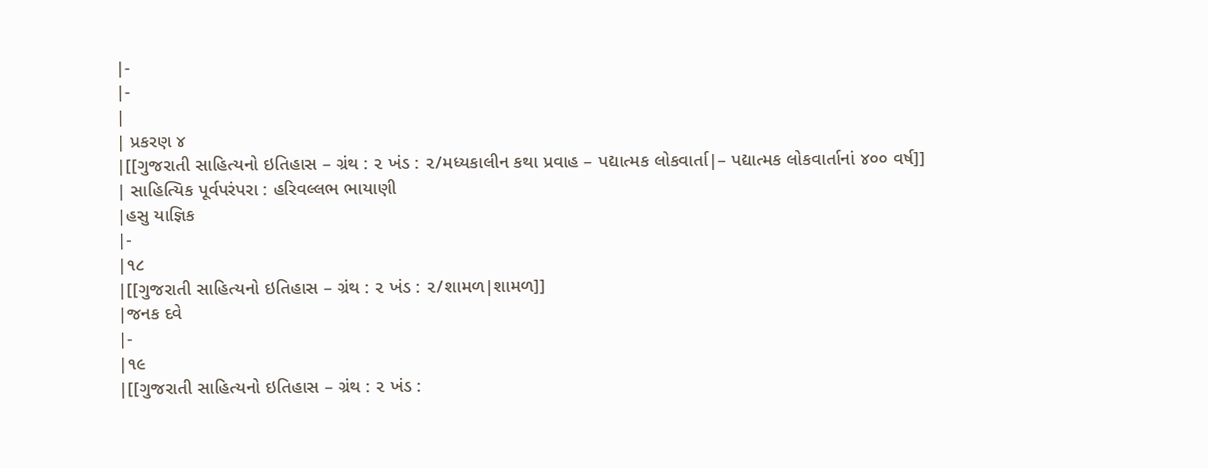|-
|-
|
| પ્રકરણ ૪
|[[ગુજરાતી સાહિત્યનો ઇતિહાસ – ગ્રંથ : ૨ ખંડ : ૨/મધ્યકાલીન કથા પ્રવાહ – પદ્યાત્મક લોકવાર્તા|– પદ્યાત્મક લોકવાર્તાનાં ૪૦૦ વર્ષ]]
| સાહિત્યિક પૂર્વપરંપરા : હરિવલ્લભ ભાયાણી
|હસુ યાજ્ઞિક
|-
|૧૮
|[[ગુજરાતી સાહિત્યનો ઇતિહાસ – ગ્રંથ : ૨ ખંડ : ૨/શામળ|શામળ]]
|જનક દવે
|-
|૧૯
|[[ગુજરાતી સાહિત્યનો ઇતિહાસ – ગ્રંથ : ૨ ખંડ :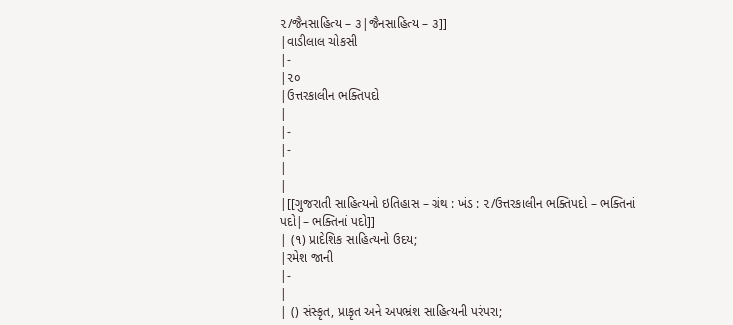૨/જૈનસાહિત્ય – ૩|જૈનસાહિત્ય – ૩]]
|વાડીલાલ ચોકસી
|-
|૨૦
|ઉત્તરકાલીન ભક્તિપદો
|
|-
|-
|
|
|[[ગુજરાતી સાહિત્યનો ઇતિહાસ – ગ્રંથ : ખંડ : ૨/ઉત્તરકાલીન ભક્તિપદો – ભક્તિનાં પદો|– ભક્તિનાં પદો]]
| (૧) પ્રાદેશિક સાહિત્યનો ઉદય;
|રમેશ જાની
|-
|
| () સંસ્કૃત, પ્રાકૃત અને અપભ્રંશ સાહિત્યની પરંપરા;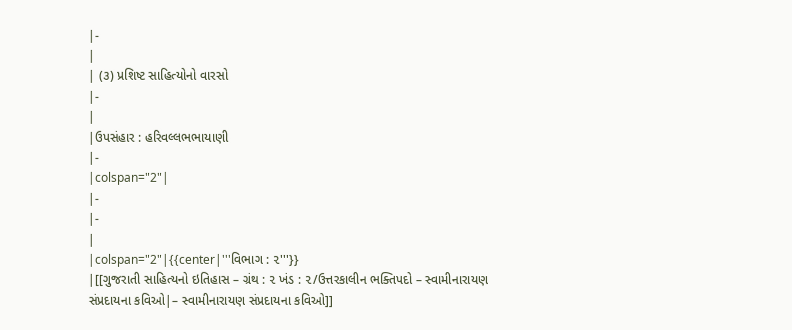|-
|
| (૩) પ્રશિષ્ટ સાહિત્યોનો વારસો
|-
|
|ઉપસંહાર : હરિવલ્લભભાયાણી
|-
|colspan="2"|
|-
|-
|
|colspan="2"|{{center|'''વિભાગ : ૨'''}}
|[[ગુજરાતી સાહિત્યનો ઇતિહાસ – ગ્રંથ : ૨ ખંડ : ૨/ઉત્તરકાલીન ભક્તિપદો – સ્વામીનારાયણ સંપ્રદાયના કવિઓ|– સ્વામીનારાયણ સંપ્રદાયના કવિઓ]]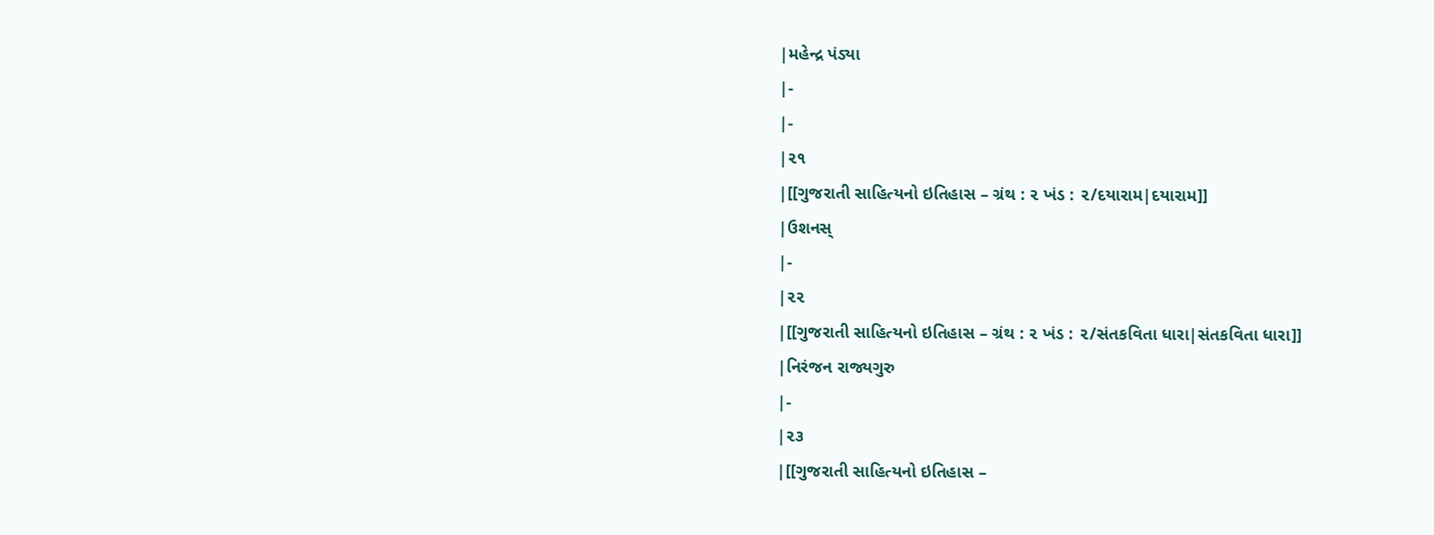|મહેન્દ્ર પંડ્યા
|-
|-
|૨૧
|[[ગુજરાતી સાહિત્યનો ઇતિહાસ – ગ્રંથ : ૨ ખંડ : ૨/દયારામ|દયારામ]]
|ઉશનસ્
|-
|૨૨
|[[ગુજરાતી સાહિત્યનો ઇતિહાસ – ગ્રંથ : ૨ ખંડ : ૨/સંતકવિતા ધારા|સંતકવિતા ધારા]]
|નિરંજન રાજ્યગુરુ
|-
|૨૩
|[[ગુજરાતી સાહિત્યનો ઇતિહાસ –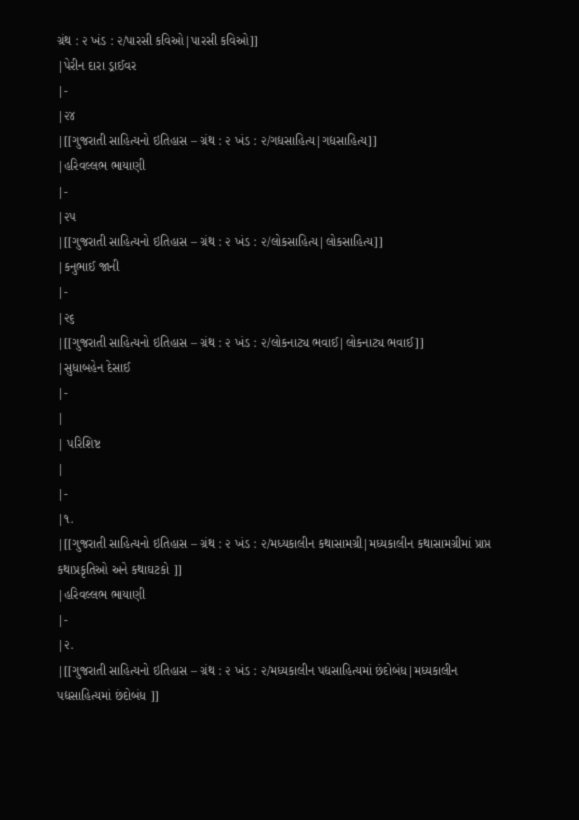ગ્રંથ : ૨ ખંડ : ૨/પારસી કવિઓ|પારસી કવિઓ]]
|પેરીન દારા ડ્રાઈવર
|-
|૨૪
|[[ગુજરાતી સાહિત્યનો ઇતિહાસ – ગ્રંથ : ૨ ખંડ : ૨/ગદ્યસાહિત્ય|ગદ્યસાહિત્ય]]
|હરિવલ્લભ ભાયાણી
|-
|૨૫
|[[ગુજરાતી સાહિત્યનો ઇતિહાસ – ગ્રંથ : ૨ ખંડ : ૨/લોકસાહિત્ય|લોકસાહિત્ય]]
|કનુભાઈ જાની
|-
|૨૬
|[[ગુજરાતી સાહિત્યનો ઇતિહાસ – ગ્રંથ : ૨ ખંડ : ૨/લોકનાટ્ય ભવાઈ|લોકનાટ્ય ભવાઈ]]
|સુધાબહેન દેસાઈ
|-
|
| પરિશિષ્ટ
|
|-
|૧.
|[[ગુજરાતી સાહિત્યનો ઇતિહાસ – ગ્રંથ : ૨ ખંડ : ૨/મધ્યકાલીન કથાસામગ્રી|મધ્યકાલીન કથાસામગ્રીમાં પ્રાપ્ત કથાપ્રકૃતિઓ અને કથાઘટકો ]]
|હરિવલ્લભ ભાયાણી
|-
|૨.
|[[ગુજરાતી સાહિત્યનો ઇતિહાસ – ગ્રંથ : ૨ ખંડ : ૨/મધ્યકાલીન પદ્યસાહિત્યમાં છંદોબંધ|મધ્યકાલીન પદ્યસાહિત્યમાં છંદોબંધ ]]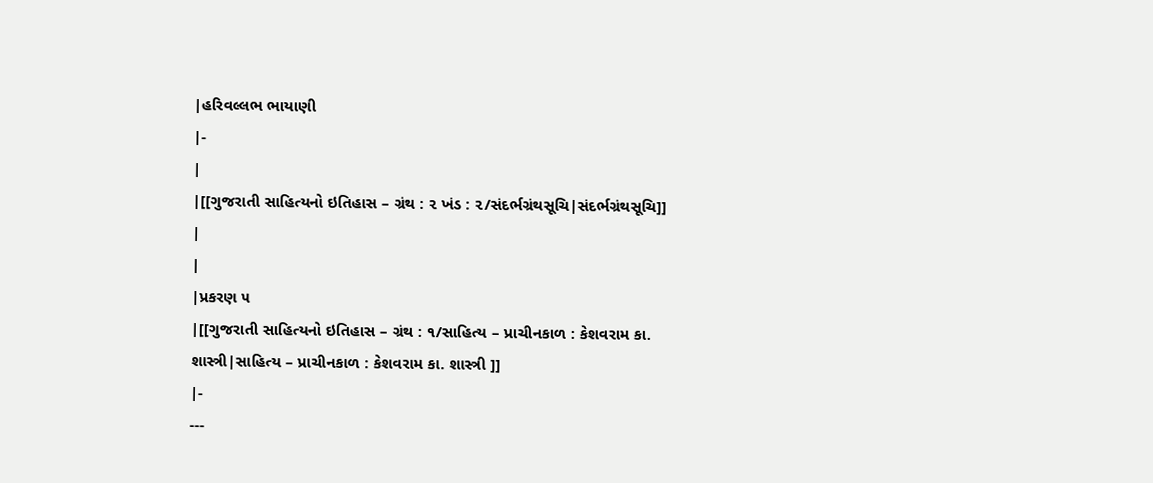|હરિવલ્લભ ભાયાણી
|-
|
|[[ગુજરાતી સાહિત્યનો ઇતિહાસ – ગ્રંથ : ૨ ખંડ : ૨/સંદર્ભગ્રંથસૂચિ|સંદર્ભગ્રંથસૂચિ]]
|
|
|પ્રકરણ ૫
|[[ગુજરાતી સાહિત્યનો ઇતિહાસ – ગ્રંથ : ૧/સાહિત્ય – પ્રાચીનકાળ : કેશવરામ કા. શાસ્ત્રી|સાહિત્ય – પ્રાચીનકાળ : કેશવરામ કા. શાસ્ત્રી ]]
|-
---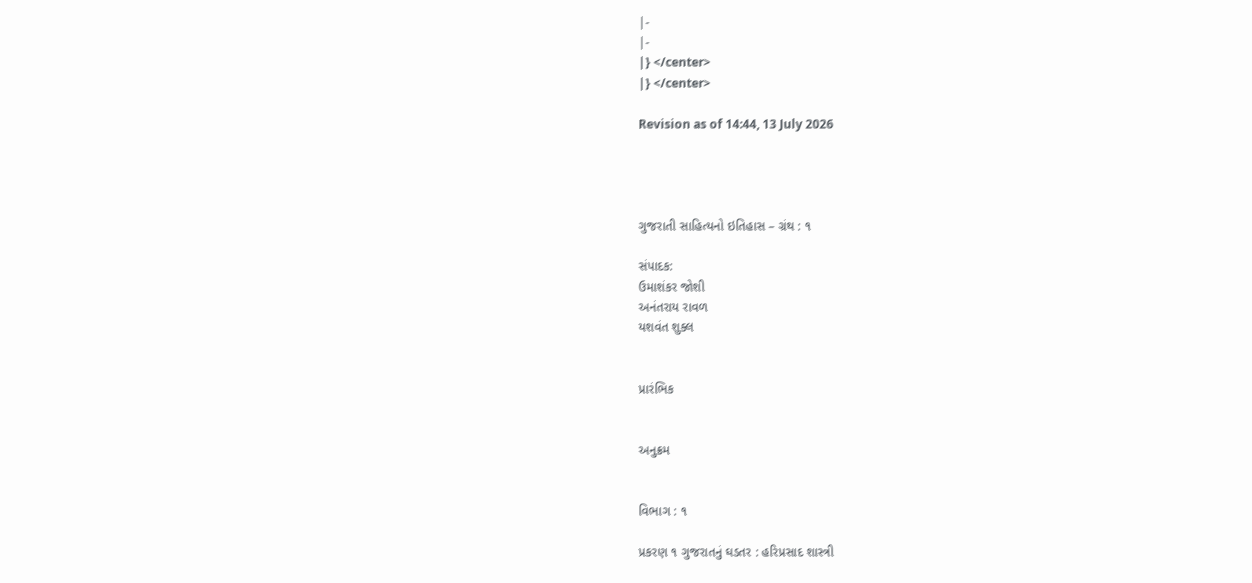|-
|-
|} </center>
|} </center>

Revision as of 14:44, 13 July 2026




ગુજરાતી સાહિત્યનો ઇતિહાસ – ગ્રંથ : ૧

સંપાદક:
ઉમાશંકર જોશી
અનંતરાય રાવળ
યશવંત શુક્લ


પ્રારંભિક


અનુક્રમ


વિભાગ : ૧

પ્રકરણ ૧ ગુજરાતનું ઘડતર : હરિપ્રસાદ શાસ્ત્રી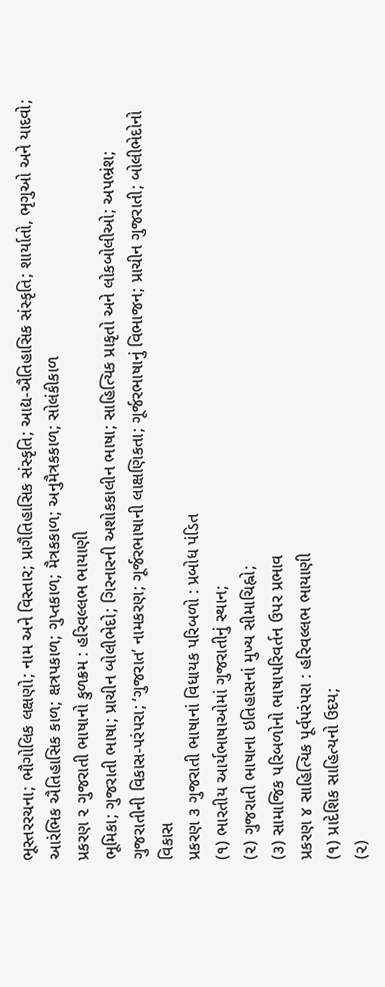ભૂસ્તરરચના; ભૌગોલિક લક્ષણો; નામ અને વિસ્તાર; પ્રાગૈતિહાસિક સંસ્કૃતિ; આદ્ય-ઐતિહાસિક સંસ્કૃતિ; શાર્યાતો, ભૃગુઓ અને યાદવો; આરંભિક ઐતિહાસિક કાળ; ક્ષત્રપકાળ; ગુપ્તકાળ; મૈત્રકકાળ; અનુમૈત્રકકાળ; સોલંકીકાળ
પ્રકરણ ૨ ગુજરાતી ભાષાનો કુળક્રમ : હરિવલ્લભ ભાયાણી
ભૂમિકા; ગુજરાતી ભાષા; પ્રાચીન બોલીભેદો; ગિરનારની અશોકકાલીન ભાષા; સાહિત્યિક પ્રાકૃતો અને લોકબોલીઓ; અપભ્રંશ; ગુજરાતીની વિકાસ-પરંપરા; ‘ગુજરાત’ નામકરણ; ગૂર્જરભાષાની લાક્ષણિકતા; ગૂર્જરભાષાનું વિભાજન; પ્રાચીન ગુજરાતી; બોલીભેદોનો વિકાસ
પ્રકરણ ૩ ગુજરાતી ભાષાનાં વિધાયક પરિબળો : પ્રબોધ પંડિત
(૧) ભારતીય આર્યભાષાઓમાં ગુજરાતીનું સ્થાન;
(૨) ગુજરાતી ભાષાના ઇતિહાસનાં મુખ્ય સીમાચિહ્નો;
(૩) સામાજિક પરિબળોનો ભાષાપરિવર્તન ઉપર પ્રભાવ
પ્રકરણ ૪ સાહિત્યિક પૂર્વપરંપરા : હરિવલ્લભ ભાયાણી
(૧) પ્રાદેશિક સાહિત્યનો ઉદય;
(૨)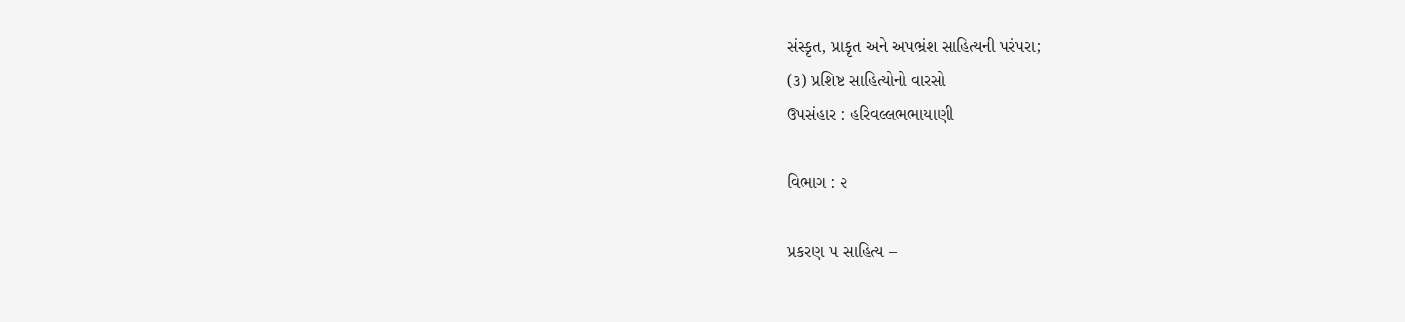સંસ્કૃત, પ્રાકૃત અને અપભ્રંશ સાહિત્યની પરંપરા;
(૩) પ્રશિષ્ટ સાહિત્યોનો વારસો
ઉપસંહાર : હરિવલ્લભભાયાણી

વિભાગ : ૨

પ્રકરણ ૫ સાહિત્ય –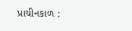પ્રાચીનકાળ :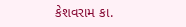કેશવરામ કા.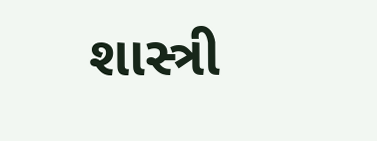શાસ્ત્રી